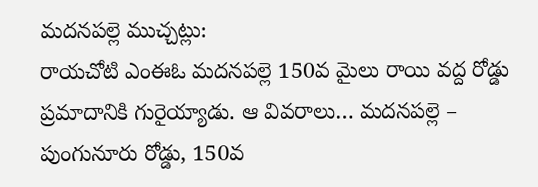మదనపల్లె ముచ్చట్లు:
రాయచోటి ఎంఈఓ మదనపల్లె 150వ మైలు రాయి వద్ద రోడ్డు ప్రమాదానికి గురైయ్యాడు. ఆ వివరాలు… మదనపల్లె – పుంగునూరు రోడ్డు, 150వ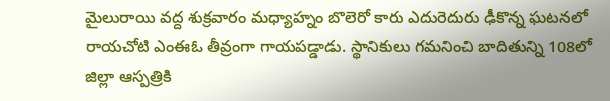మైలురాయి వద్ద శుక్రవారం మధ్యాహ్నం బొలెరో కారు ఎదురెదురు ఢీకొన్న ఘటనలో రాయచోటి ఎంఈఓ తీవ్రంగా గాయపడ్డాడు. స్థానికులు గమనించి బాదితున్ని 108లో జిల్లా ఆస్పత్రికి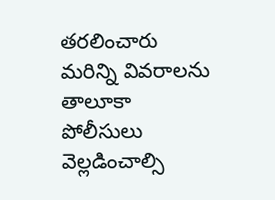తరలించారు మరిన్ని వివరాలను తాలూకా పోలీసులు వెల్లడించాల్సి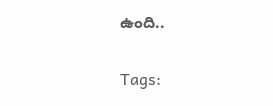ఉంది..

Tags: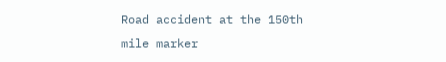Road accident at the 150th mile marker